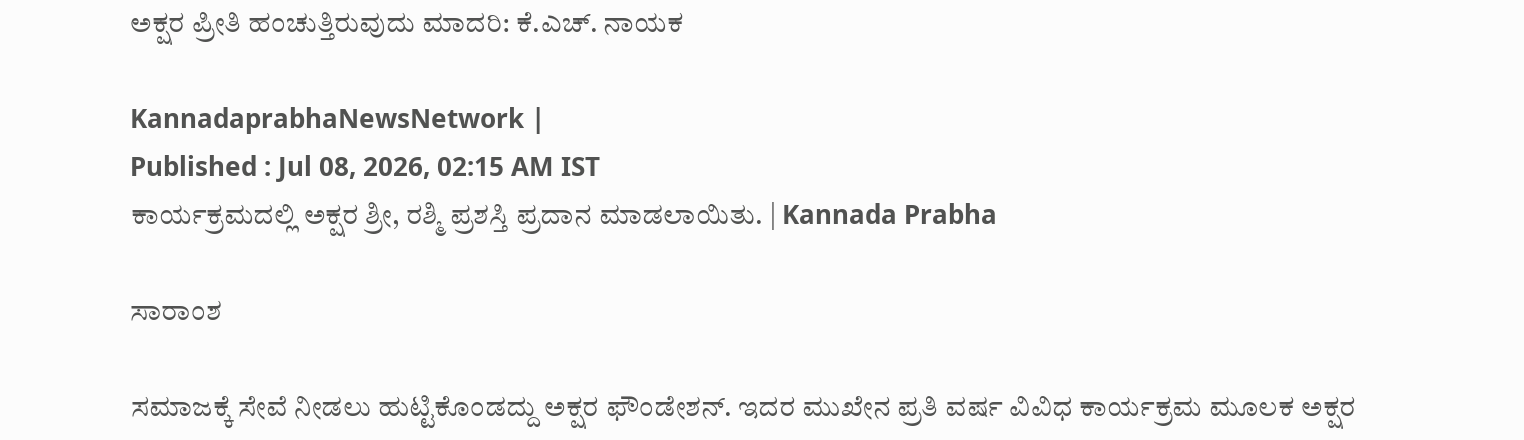ಅಕ್ಷರ ಪ್ರೀತಿ ಹಂಚುತ್ತಿರುವುದು ಮಾದರಿ: ಕೆ.ಎಚ್. ನಾಯಕ

KannadaprabhaNewsNetwork |
Published : Jul 08, 2026, 02:15 AM IST
ಕಾರ್ಯಕ್ರಮದಲ್ಲಿ ಅಕ್ಷರ ಶ್ರೀ, ರಶ್ಮಿ ಪ್ರಶಸ್ತಿ ಪ್ರದಾನ ಮಾಡಲಾಯಿತು. | Kannada Prabha

ಸಾರಾಂಶ

ಸಮಾಜಕ್ಕೆ ಸೇವೆ ನೀಡಲು ಹುಟ್ಟಿಕೊಂಡದ್ದು ಅಕ್ಷರ ಫೌಂಡೇಶನ್. ಇದರ ಮುಖೇನ ಪ್ರತಿ ವರ್ಷ ವಿವಿಧ ಕಾರ್ಯಕ್ರಮ ಮೂಲಕ ಅಕ್ಷರ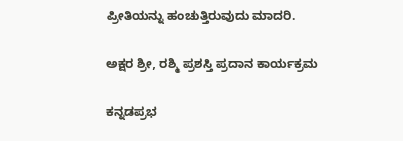ಪ್ರೀತಿಯನ್ನು ಹಂಚುತ್ತಿರುವುದು ಮಾದರಿ.

ಅಕ್ಷರ ಶ್ರೀ, ರಶ್ಮಿ ಪ್ರಶಸ್ತಿ ಪ್ರದಾನ ಕಾರ್ಯಕ್ರಮ

ಕನ್ನಡಪ್ರಭ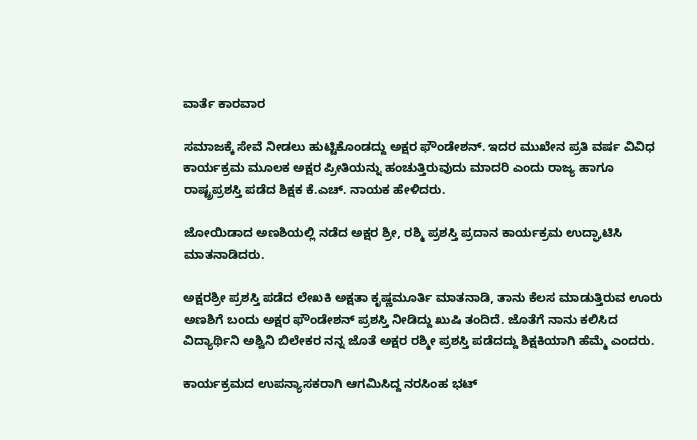ವಾರ್ತೆ ಕಾರವಾರ

ಸಮಾಜಕ್ಕೆ ಸೇವೆ ನೀಡಲು ಹುಟ್ಟಿಕೊಂಡದ್ದು ಅಕ್ಷರ ಫೌಂಡೇಶನ್. ಇದರ ಮುಖೇನ ಪ್ರತಿ ವರ್ಷ ವಿವಿಧ ಕಾರ್ಯಕ್ರಮ ಮೂಲಕ ಅಕ್ಷರ ಪ್ರೀತಿಯನ್ನು ಹಂಚುತ್ತಿರುವುದು ಮಾದರಿ ಎಂದು ರಾಜ್ಯ ಹಾಗೂ ರಾಷ್ಟ್ರಪ್ರಶಸ್ತಿ ಪಡೆದ ಶಿಕ್ಷಕ ಕೆ.ಎಚ್. ನಾಯಕ ಹೇಳಿದರು.

ಜೋಯಿಡಾದ ಅಣಶಿಯಲ್ಲಿ ನಡೆದ ಅಕ್ಷರ ಶ್ರೀ, ರಶ್ಮಿ ಪ್ರಶಸ್ತಿ ಪ್ರದಾನ ಕಾರ್ಯಕ್ರಮ ಉದ್ಘಾಟಿಸಿ ಮಾತನಾಡಿದರು.

ಅಕ್ಷರಶ್ರೀ ಪ್ರಶಸ್ತಿ ಪಡೆದ ಲೇಖಕಿ ಅಕ್ಷತಾ ಕೃಷ್ಣಮೂರ್ತಿ ಮಾತನಾಡಿ, ತಾನು ಕೆಲಸ ಮಾಡುತ್ತಿರುವ ಊರು ಅಣಶಿಗೆ ಬಂದು ಅಕ್ಷರ ಫೌಂಡೇಶನ್ ಪ್ರಶಸ್ತಿ ನೀಡಿದ್ದು ಖುಷಿ ತಂದಿದೆ. ಜೊತೆಗೆ ನಾನು ಕಲಿಸಿದ ವಿದ್ಯಾರ್ಥಿನಿ ಅಶ್ವಿನಿ ಬಿಲೇಕರ ನನ್ನ ಜೊತೆ ಅಕ್ಷರ ರಶ್ಮೀ ಪ್ರಶಸ್ತಿ ಪಡೆದದ್ದು ಶಿಕ್ಷಕಿಯಾಗಿ ಹೆಮ್ಮೆ ಎಂದರು.

ಕಾರ್ಯಕ್ರಮದ ಉಪನ್ಯಾಸಕರಾಗಿ ಆಗಮಿಸಿದ್ದ ನರಸಿಂಹ ಭಟ್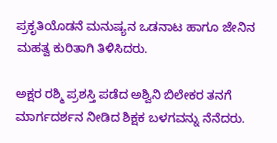ಪ್ರಕೃತಿಯೊಡನೆ ಮನುಷ್ಯನ ಒಡನಾಟ ಹಾಗೂ ಜೇನಿನ ಮಹತ್ವ ಕುರಿತಾಗಿ ತಿಳಿಸಿದರು.

ಅಕ್ಷರ ರಶ್ಮಿ ಪ್ರಶಸ್ತಿ ಪಡೆದ ಅಶ್ವಿನಿ ಬಿಲೇಕರ ತನಗೆ ಮಾರ್ಗದರ್ಶನ ನೀಡಿದ ಶಿಕ್ಷಕ ಬಳಗವನ್ನು ನೆನೆದರು.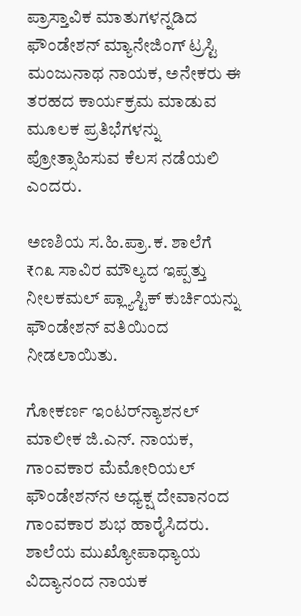ಪ್ರಾಸ್ತಾವಿಕ ಮಾತುಗಳನ್ನಡಿದ ಫೌಂಡೇಶನ್ ಮ್ಯಾನೇಜಿಂಗ್ ಟ್ರಸ್ಟಿ ಮಂಜುನಾಥ ನಾಯಕ, ಅನೇಕರು ಈ ತರಹದ ಕಾರ್ಯಕ್ರಮ ಮಾಡುವ ಮೂಲಕ ಪ್ರತಿಭೆಗಳನ್ನು ಪ್ರೋತ್ಸಾಹಿಸುವ ಕೆಲಸ ನಡೆಯಲಿ ಎಂದರು.

ಅಣಶಿಯ ಸ.ಹಿ.ಪ್ರಾ.ಕ. ಶಾಲೆಗೆ ₹೧೩ ಸಾವಿರ ಮೌಲ್ಯದ ಇಪ್ಪತ್ತು ನೀಲಕಮಲ್ ಪ್ಲ್ಯಾಸ್ಟಿಕ್ ಕುರ್ಚಿಯನ್ನು ಫೌಂಡೇಶನ್ ವತಿಯಿಂದ ನೀಡಲಾಯಿತು.

ಗೋಕರ್ಣ ಇಂಟರ್‌ನ್ಯಾಶನಲ್ ಮಾಲೀಕ ಜಿ.ಎನ್. ನಾಯಕ, ಗಾಂವಕಾರ ಮೆಮೋರಿಯಲ್ ಫೌಂಡೇಶನ್‌ನ ಅಧ್ಯಕ್ಷ ದೇವಾನಂದ ಗಾಂವಕಾರ ಶುಭ ಹಾರೈಸಿದರು. ಶಾಲೆಯ ಮುಖ್ಯೋಪಾಧ್ಯಾಯ ವಿದ್ಯಾನಂದ ನಾಯಕ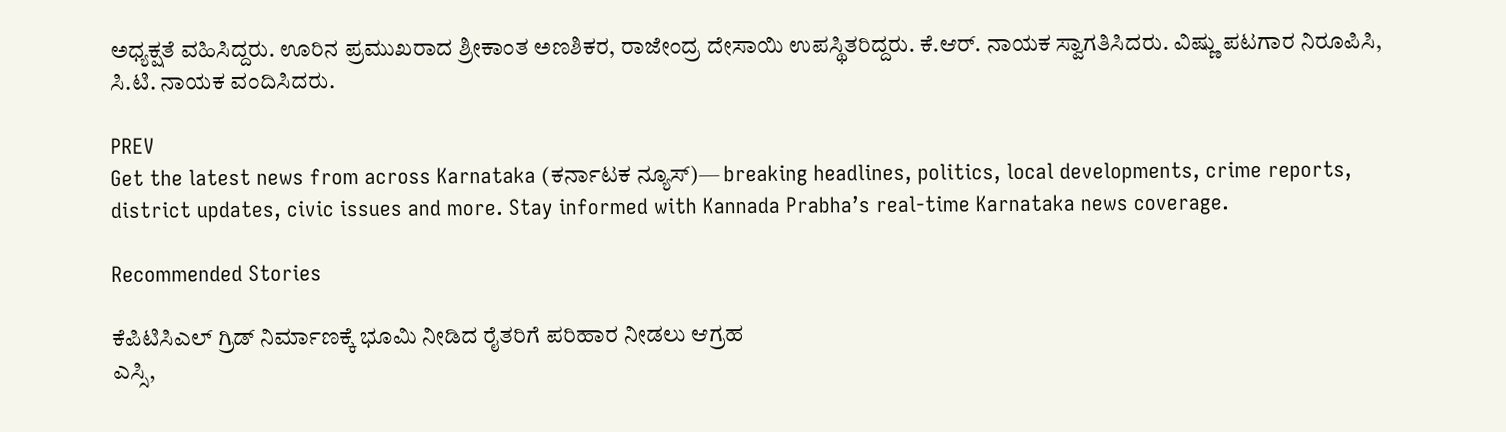ಅಧ್ಯಕ್ಷತೆ ವಹಿಸಿದ್ದರು. ಊರಿನ ಪ್ರಮುಖರಾದ ಶ್ರೀಕಾಂತ ಅಣಶಿಕರ, ರಾಜೇಂದ್ರ ದೇಸಾಯಿ ಉಪಸ್ಥಿತರಿದ್ದರು. ಕೆ.ಆರ್. ನಾಯಕ ಸ್ವಾಗತಿಸಿದರು. ವಿಷ್ಣು ಪಟಗಾರ ನಿರೂಪಿಸಿ, ಸಿ.ಟಿ. ನಾಯಕ ವಂದಿಸಿದರು.

PREV
Get the latest news from across Karnataka (ಕರ್ನಾಟಕ ನ್ಯೂಸ್)— breaking headlines, politics, local developments, crime reports, district updates, civic issues and more. Stay informed with Kannada Prabha’s real‑time Karnataka news coverage.

Recommended Stories

ಕೆಪಿಟಿಸಿಎಲ್ ಗ್ರಿಡ್ ನಿರ್ಮಾಣಕ್ಕೆ ಭೂಮಿ ನೀಡಿದ ರೈತರಿಗೆ ಪರಿಹಾರ ನೀಡಲು ಆಗ್ರಹ
ಎಸ್ಸಿ,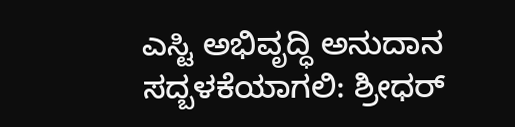ಎಸ್ಟಿ ಅಭಿವೃದ್ಧಿ ಅನುದಾನ ಸದ್ಬಳಕೆಯಾಗಲಿ: ಶ್ರೀಧರ್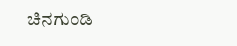ಚಿನಗುಂಡಿ